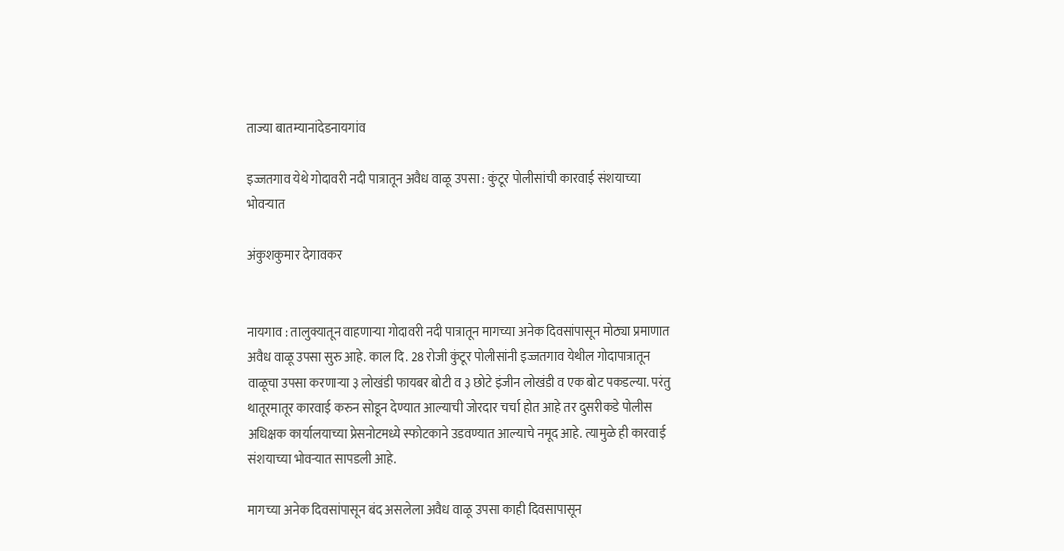ताज्या बातम्यानांदेडनायगांव

इज्जतगाव येथे गोदावरी नदी पात्रातून अवैध वाळू उपसा : कुंटूर पोलीसांची कारवाई संशयाच्या भोवऱ्यात

अंकुशकुमार देगावकर


नायगाव : तालुक्यातून वाहणाऱ्या गोदावरी नदी पात्रातून मागच्या अनेक दिवसांपासून मोठ्या प्रमाणात अवैध वाळू उपसा सुरु आहे. काल दि. 28 रोजी कुंटूर पोलीसांनी इज्जतगाव येथील गोदापात्रातून वाळूचा उपसा करणाऱ्या ३ लोखंडी फायबर बोटी व ३ छोटे इंजीन लोखंडी व एक बोट पकडल्या. परंतु थातूरमातूर कारवाई करुन सोडून देण्यात आल्याची जोरदार चर्चा होत आहे तर दुसरीकडे पोलीस अधिक्षक कार्यालयाच्या प्रेसनोटमध्ये स्फोटकाने उडवण्यात आल्याचे नमूद आहे. त्यामुळे ही कारवाई संशयाच्या भोवऱ्यात सापडली आहे.

मागच्या अनेक दिवसांपासून बंद असलेला अवैध वाळू उपसा काही दिवसापासून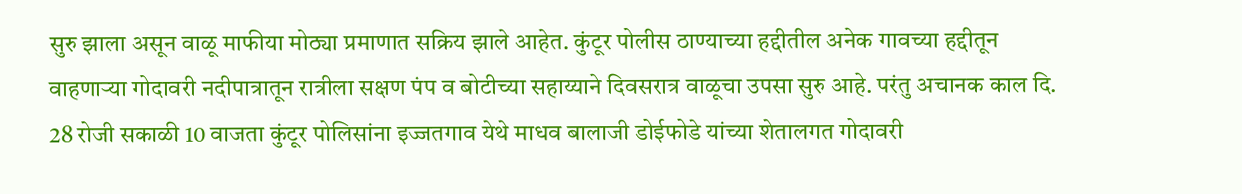सुरु झाला असून वाळू माफीया मोठ्या प्रमाणात सक्रिय झाले आहेत. कुंटूर पोलीस ठाण्याच्या हद्दीतील अनेक गावच्या हद्दीतून वाहणाऱ्या गोदावरी नदीपात्रातून रात्रीला सक्षण पंप व बोटीच्या सहाय्याने दिवसरात्र वाळूचा उपसा सुरु आहे. परंतु अचानक काल दि. 28 रोजी सकाळी 10 वाजता कुंटूर पोलिसांना इज्जतगाव येथे माधव बालाजी डोईफोडे यांच्या शेतालगत गोदावरी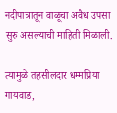नदीपात्रातून वाळूचा अवैध उपसा सुरु असल्याची माहिती मिळाली.

त्यामुळे तहसीलदार धम्मप्रिया गायवाड,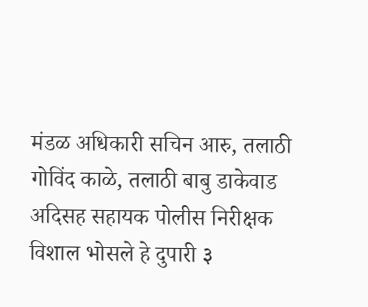मंडळ अधिकारी सचिन आरु, तलाठी गोविंद काळे, तलाठी बाबु डाकेवाड अदिसह सहायक पोलीस निरीक्षक विशाल भोसले हे दुपारी ३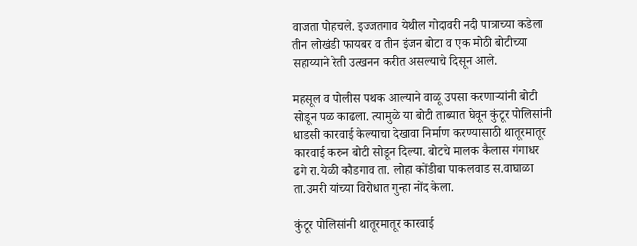वाजता पोहचले. इज्जतगाव येथील गोदावरी नदी पात्राच्या कडेला तीन लोखंडी फायबर व तीन इंजन बोटा व एक मोठी बोटीच्या सहाय्याने रेती उत्खनन करीत असल्याचे दिसून आले.

महसूल व पोलीस पथक आल्याने वाळू उपसा करणाऱ्यांनी बोटी सोडून पळ काढला. त्यामुळे या बोटी ताब्यात घेवून कुंटूर पोलिसांनी धाडसी कारवाई केल्याचा देखावा निर्माण करण्यासाठी थातूरमातूर कारवाई करुन बोटी सोडून दिल्या. बोटचे मालक कैलास गंगाधर ढगे रा.येळी कौडगाव ता. लोहा कोंडीबा पाकलवाड स.वाघाळा ता.उमरी यांच्या विरोधात गुन्हा नोंद केला.

कुंटूर पोलिसांनी थातूरमातूर कारवाई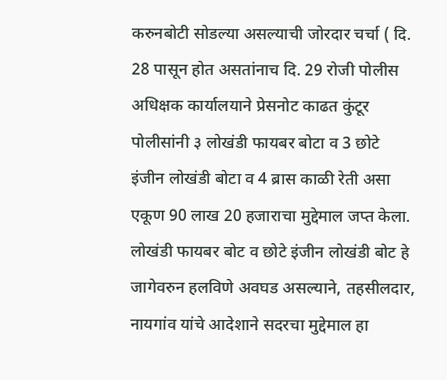करुनबोटी सोडल्या असल्याची जोरदार चर्चा ( दि. 28 पासून होत असतांनाच दि. 29 रोजी पोलीस अधिक्षक कार्यालयाने प्रेसनोट काढत कुंटूर पोलीसांनी ३ लोखंडी फायबर बोटा व 3 छोटे इंजीन लोखंडी बोटा व 4 ब्रास काळी रेती असा एकूण 90 लाख 20 हजाराचा मुद्देमाल जप्त केला. लोखंडी फायबर बोट व छोटे इंजीन लोखंडी बोट हे जागेवरुन हलविणे अवघड असल्याने, तहसीलदार, नायगांव यांचे आदेशाने सदरचा मुद्देमाल हा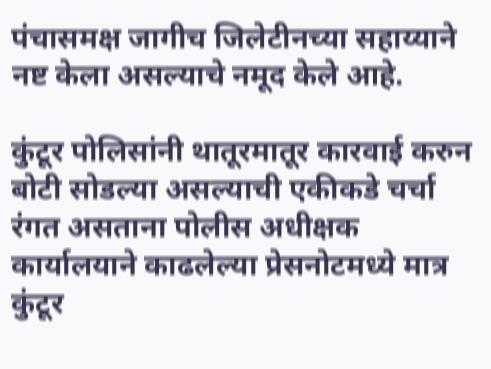पंचासमक्ष जागीच जिलेटीनच्या सहाय्याने नष्ट केला असल्याचे नमूद केले आहे.

कुंटूर पोलिसांनी थातूरमातूर कारवाई करुन बोटी सोडल्या असल्याची एकीकडे चर्चा रंगत असताना पोलीस अधीक्षक कार्यालयाने काढलेल्या प्रेसनोटमध्ये मात्र कुंटूर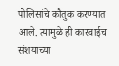पोलिसांचे कौतुक करण्यात आले. त्यामुळे ही कारवाईच संशयाच्या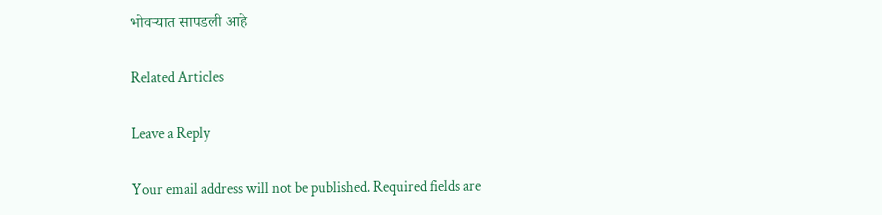भोवऱ्यात सापडली आहे

Related Articles

Leave a Reply

Your email address will not be published. Required fields are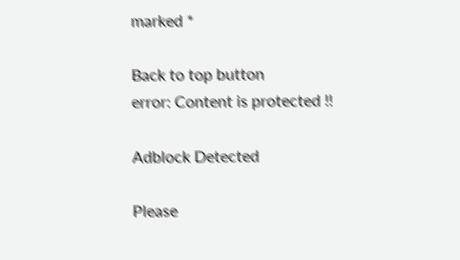marked *

Back to top button
error: Content is protected !!

Adblock Detected

Please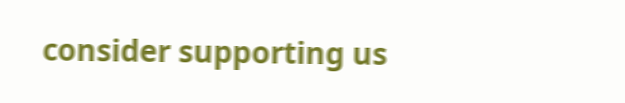consider supporting us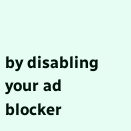by disabling your ad blocker